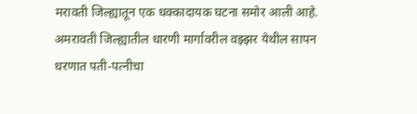मरावती जिल्ह्यातून एक धक्कादायक घटना समोर आली आहे. अमरावती जिल्ह्यातील धारणी मार्गावरील वझ्झर येथील सापन धरणात पती-पत्नीचा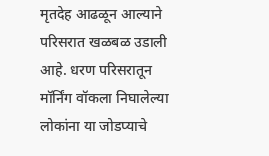मृतदेह आढळून आल्याने परिसरात खळबळ उडाली आहे. धरण परिसरातून मॉर्निंग वॉकला निघालेल्या लोकांना या जोडप्याचे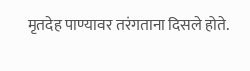मृतदेह पाण्यावर तरंगताना दिसले होते.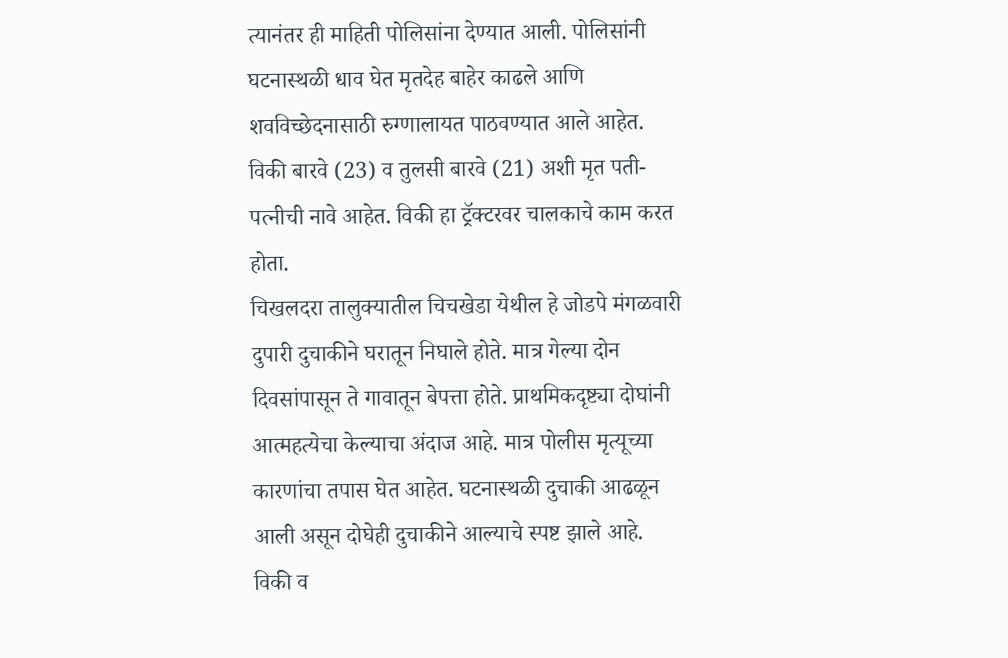त्यानंतर ही माहिती पोलिसांना देण्यात आली. पोलिसांनी घटनास्थळी धाव घेत मृतदेह बाहेर काढले आणि शवविच्छेदनासाठी रुग्णालायत पाठवण्यात आले आहेत.
विकी बारवे (23) व तुलसी बारवे (21) अशी मृत पती-पत्नीची नावे आहेत. विकी हा ट्रॅक्टरवर चालकाचे काम करत होता.
चिखलदरा तालुक्यातील चिचखेडा येथील हे जोडपे मंगळवारी दुपारी दुचाकीने घरातून निघाले होते. मात्र गेल्या दोन दिवसांपासून ते गावातून बेपत्ता होते. प्राथमिकदृष्ट्या दोघांनी आत्महत्येचा केल्याचा अंदाज आहे. मात्र पोलीस मृत्यूच्या कारणांचा तपास घेत आहेत. घटनास्थळी दुचाकी आढळून आली असून दोघेही दुचाकीने आल्याचे स्पष्ट झाले आहे. विकी व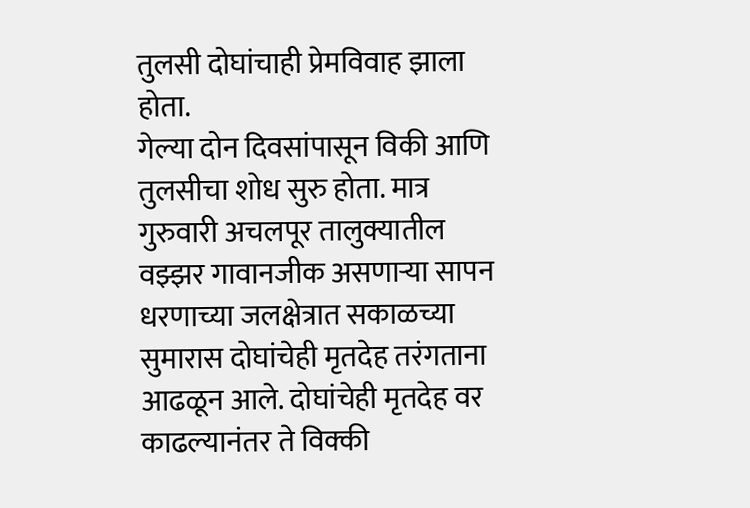तुलसी दोघांचाही प्रेमविवाह झाला होता.
गेल्या दोन दिवसांपासून विकी आणि तुलसीचा शोध सुरु होता. मात्र गुरुवारी अचलपूर तालुक्यातील वझ्झर गावानजीक असणाऱ्या सापन धरणाच्या जलक्षेत्रात सकाळच्या सुमारास दोघांचेही मृतदेह तरंगताना आढळून आले. दोघांचेही मृतदेह वर काढल्यानंतर ते विक्की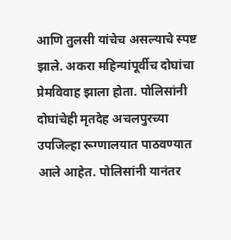आणि तुलसी यांचेच असल्याचे स्पष्ट झाले. अकरा महिन्यांपूर्वीच दोघांचा प्रेमविवाह झाला होता. पोलिसांनी दोघांचेही मृतदेह अचलपुरच्या उपजिल्हा रूग्णालयात पाठवण्यात आले आहेत. पोलिसांनी यानंतर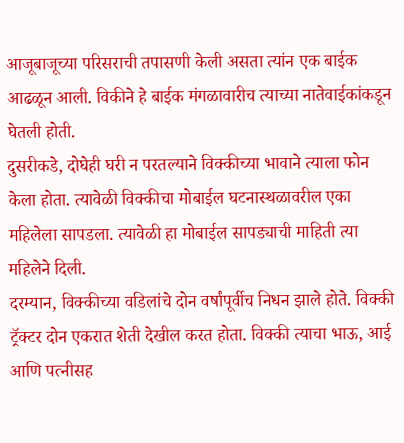आजूबाजूच्या परिसराची तपासणी केली असता त्यांन एक बाईक आढळून आली. विकीने हे बाईक मंगळावारीच त्याच्या नातेवाईकांकडून घेतली होती.
दुसरीकडे, दोघेही घरी न परतल्याने विक्कीच्या भावाने त्याला फोन केला होता. त्यावेळी विक्कीचा मोबाईल घटनास्थळावरील एका महिलेला सापडला. त्यावेळी हा मोबाईल सापड्याची माहिती त्या महिलेने दिली.
दरम्यान, विक्कीच्या वडिलांचे दोन वर्षांपूर्वीच निधन झाले होते. विक्की ट्रॅक्टर दोन एकरात शेती देखील करत होता. विक्की त्याचा भाऊ, आई आणि पत्नीसह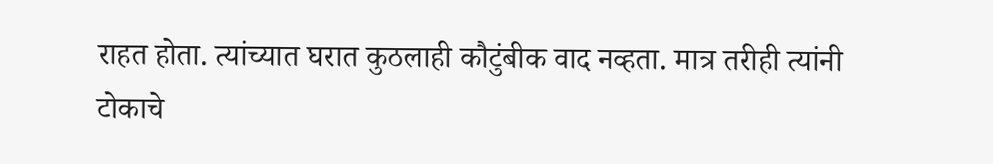राहत होता. त्यांच्यात घरात कुठलाही कौटुंबीक वाद नव्हता. मात्र तरीही त्यांनी टोकाचे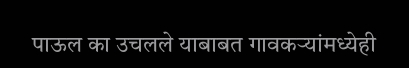पाऊल का उचलले याबाबत गावकऱ्यांमध्येही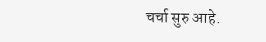चर्चा सुरु आहे.